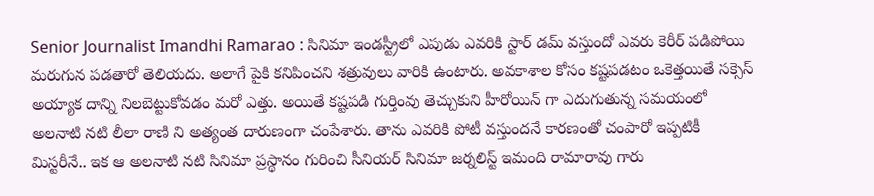Senior Journalist Imandhi Ramarao : సినిమా ఇండస్ట్రీలో ఎపుడు ఎవరికి స్టార్ డమ్ వస్తుందో ఎవరు కెరీర్ పడిపోయి మరుగున పడతారో తెలియదు. అలాగే పైకి కనిపించని శత్రువులు వారికి ఉంటారు. అవకాశాల కోసం కష్టపడటం ఒకెత్తయితే సక్సెస్ అయ్యాక దాన్ని నిలబెట్టుకోవడం మరో ఎత్తు. అయితే కష్టపడి గుర్తింవు తెచ్చుకుని హీరోయిన్ గా ఎదుగుతున్న సమయంలో అలనాటి నటి లీలా రాణి ని అత్యంత దారుణంగా చంపేశారు. తాను ఎవరికి పోటీ వస్తుందనే కారణంతో చంపారో ఇప్పటికీ మిస్టరీనే.. ఇక ఆ అలనాటి నటి సినిమా ప్రస్థానం గురించి సీనియర్ సినిమా జర్నలిస్ట్ ఇమంది రామారావు గారు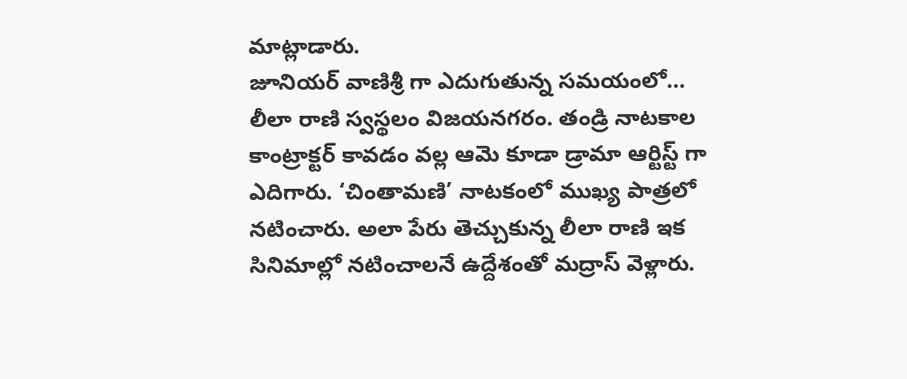మాట్లాడారు.
జూనియర్ వాణిశ్రీ గా ఎదుగుతున్న సమయంలో…
లీలా రాణి స్వస్థలం విజయనగరం. తండ్రి నాటకాల కాంట్రాక్టర్ కావడం వల్ల ఆమె కూడా డ్రామా ఆర్టిస్ట్ గా ఎదిగారు. ‘చింతామణి’ నాటకంలో ముఖ్య పాత్రలో నటించారు. అలా పేరు తెచ్చుకున్న లీలా రాణి ఇక సినిమాల్లో నటించాలనే ఉద్దేశంతో మద్రాస్ వెళ్లారు.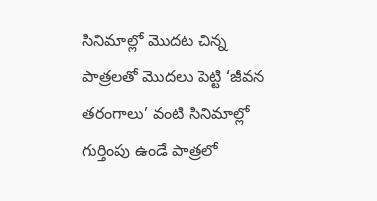సినిమాల్లో మొదట చిన్న పాత్రలతో మొదలు పెట్టి ‘జీవన తరంగాలు’ వంటి సినిమాల్లో గుర్తింపు ఉండే పాత్రలో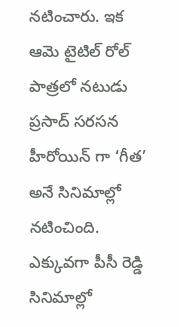నటించారు. ఇక ఆమె టైటిల్ రోల్ పాత్రలో నటుడు ప్రసాద్ సరసన హీరోయిన్ గా ‘గీత’ అనే సినిమాల్లో నటించింది.
ఎక్కువగా పీసీ రెడ్డి సినిమాల్లో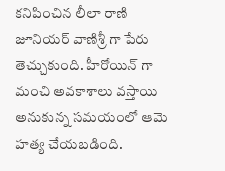కనిపించిన లీలా రాణి జూనియర్ వాణిశ్రీ గా పేరు తెచ్చుకుంది. హీరోయిన్ గా మంచి అవకాశాలు వస్తాయి అనుకున్న సమయంలో ఆమె హత్య చేయబడింది.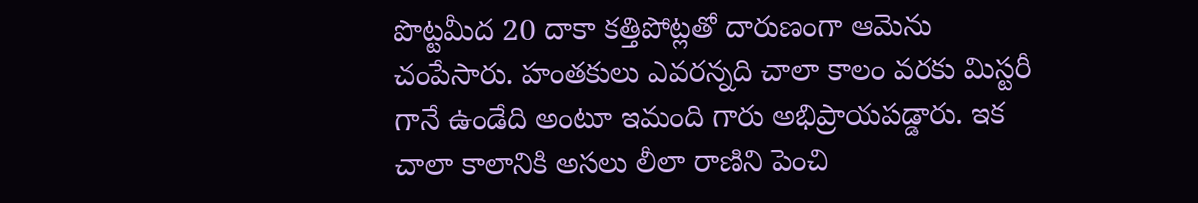పొట్టమీద 20 దాకా కత్తిపోట్లతో దారుణంగా ఆమెను చంపేసారు. హంతకులు ఎవరన్నది చాలా కాలం వరకు మిస్టరీ గానే ఉండేది అంటూ ఇమంది గారు అభిప్రాయపడ్డారు. ఇక చాలా కాలానికి అసలు లీలా రాణిని పెంచి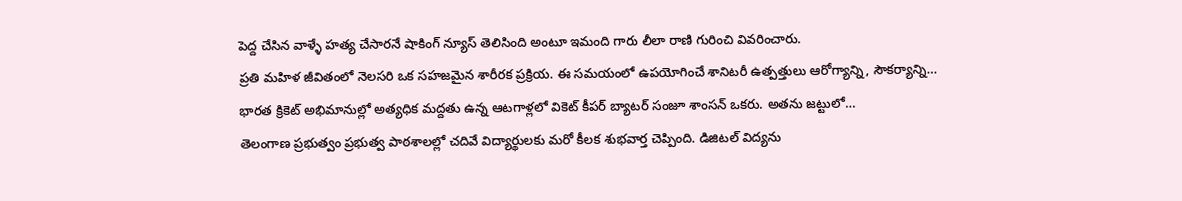పెద్ద చేసిన వాళ్ళే హత్య చేసారనే షాకింగ్ న్యూస్ తెలిసింది అంటూ ఇమంది గారు లీలా రాణి గురించి వివరించారు.
ప్రతి మహిళ జీవితంలో నెలసరి ఒక సహజమైన శారీరక ప్రక్రియ. ఈ సమయంలో ఉపయోగించే శానిటరీ ఉత్పత్తులు ఆరోగ్యాన్ని, సౌకర్యాన్ని…
భారత క్రికెట్ అభిమానుల్లో అత్యధిక మద్దతు ఉన్న ఆటగాళ్లలో వికెట్ కీపర్ బ్యాటర్ సంజూ శాంసన్ ఒకరు. అతను జట్టులో…
తెలంగాణ ప్రభుత్వం ప్రభుత్వ పాఠశాలల్లో చదివే విద్యార్థులకు మరో కీలక శుభవార్త చెప్పింది. డిజిటల్ విద్యను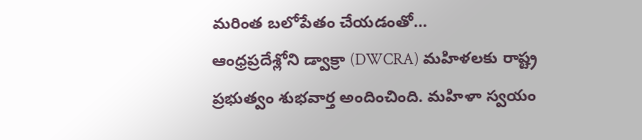మరింత బలోపేతం చేయడంతో…
ఆంధ్రప్రదేశ్లోని డ్వాక్రా (DWCRA) మహిళలకు రాష్ట్ర ప్రభుత్వం శుభవార్త అందించింది. మహిళా స్వయం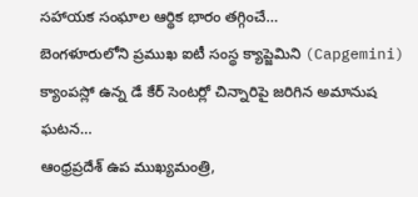సహాయక సంఘాల ఆర్థిక భారం తగ్గించే…
బెంగళూరులోని ప్రముఖ ఐటీ సంస్థ క్యాప్జెమిని (Capgemini) క్యాంపస్లో ఉన్న డే కేర్ సెంటర్లో చిన్నారిపై జరిగిన అమానుష ఘటన…
ఆంధ్రప్రదేశ్ ఉప ముఖ్యమంత్రి,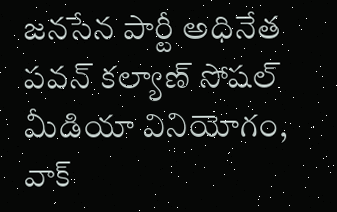జనసేన పార్టీ అధినేత పవన్ కల్యాణ్ సోషల్ మీడియా వినియోగం, వాక్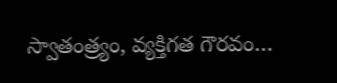స్వాతంత్ర్యం, వ్యక్తిగత గౌరవం…